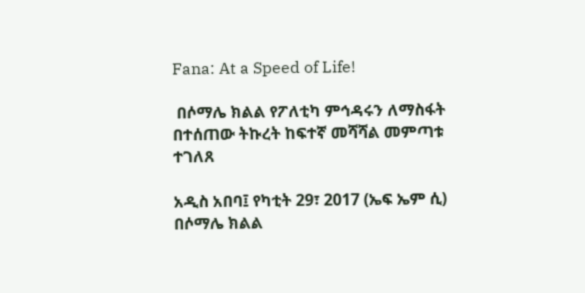Fana: At a Speed of Life!

 በሶማሌ ክልል የፖለቲካ ምኅዳሩን ለማስፋት በተሰጠው ትኩረት ከፍተኛ መሻሻል መምጣቱ ተገለጸ

አዲስ አበባ፤ የካቲት 29፣ 2017 (ኤፍ ኤም ሲ) በሶማሌ ክልል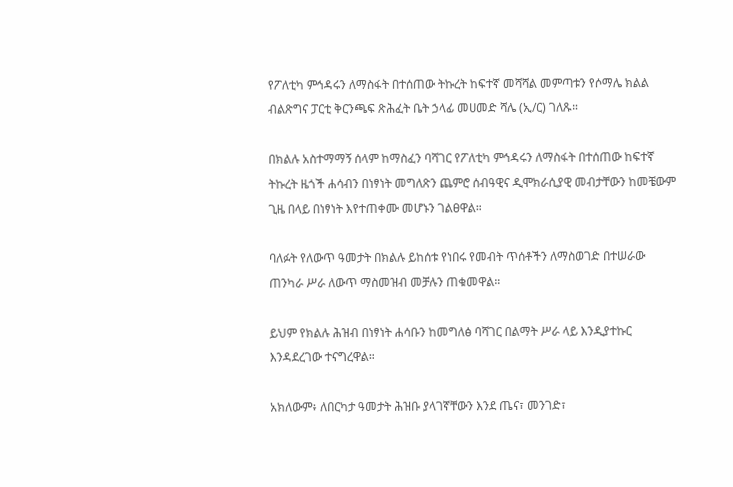የፖለቲካ ምኅዳሩን ለማስፋት በተሰጠው ትኩረት ከፍተኛ መሻሻል መምጣቱን የሶማሌ ክልል ብልጽግና ፓርቲ ቅርንጫፍ ጽሕፈት ቤት ኃላፊ መሀመድ ሻሌ (ኢ/ር) ገለጹ።

በክልሉ አስተማማኝ ሰላም ከማስፈን ባሻገር የፖለቲካ ምኅዳሩን ለማስፋት በተሰጠው ከፍተኛ ትኩረት ዜጎች ሐሳብን በነፃነት መግለጽን ጨምሮ ሰብዓዊና ዲሞክራሲያዊ መብታቸውን ከመቼውም ጊዜ በላይ በነፃነት እየተጠቀሙ መሆኑን ገልፀዋል።

ባለፉት የለውጥ ዓመታት በክልሉ ይከሰቱ የነበሩ የመብት ጥሰቶችን ለማስወገድ በተሠራው ጠንካራ ሥራ ለውጥ ማስመዝብ መቻሉን ጠቁመዋል።

ይህም የክልሉ ሕዝብ በነፃነት ሐሳቡን ከመግለፅ ባሻገር በልማት ሥራ ላይ እንዲያተኩር እንዳደረገው ተናግረዋል።

አክለውም፥ ለበርካታ ዓመታት ሕዝቡ ያላገኛቸውን እንደ ጤና፣ መንገድ፣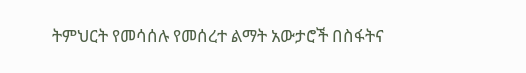ትምህርት የመሳሰሉ የመሰረተ ልማት አውታሮች በስፋትና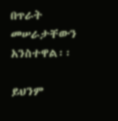በጥራት መሠራታቸውን አንስተዋል፡፡

ይህንም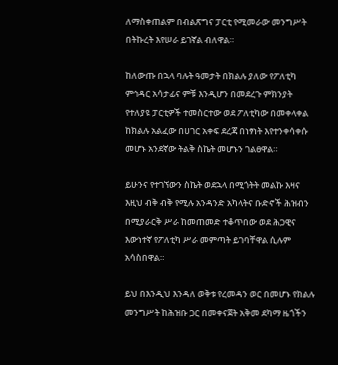ለማስቀጠልም በብልጽግና ፓርቲ የሚመራው መንግሥት በትኩረት እየሠራ ይገኛል ብለዋል።

ከለውጡ በኋላ ባሉት ዓመታት በክልሉ ያለው የፖለቲካ ምኅዳር አሳታፊና ምቹ እንዲሆን በመደረጉ ምክንያት የተለያዩ ፓርቲዎች ተመስርተው ወደ ፖለቲካው በመቀላቀል ከክልሉ አልፈው በሀገር አቀፍ ደረጃ በነፃነት እየተንቀሳቀሱ መሆኑ አንደኛው ትልቅ ስኬት መሆኑን ገልፀዋል።

ይሁንና የተገኘውን ስኬት ወደኋላ በሚጎትት መልኩ እዛና እዚህ ብቅ ብቅ የሚሉ አንዳንድ አካላትና ቡድኖች ሕዝብን በሚያራርቅ ሥራ ከመጠመድ ተቆጥበው ወደ ሕጋዊና እውነተኛ የፖለቲካ ሥራ መምጣት ይገባቸዋል ሲሉም አሳስበዋል።

ይህ በእንዲህ እንዳለ ወቅቱ የረመዳን ወር በመሆኑ የክልሉ መንግሥት ከሕዝቡ ጋር በመቀናጀት አቅመ ደካማ ዜጎችን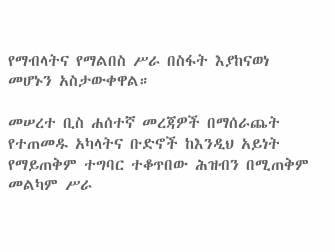የማብላትና የማልበስ ሥራ በስፋት እያከናወነ መሆኑን አስታውቀዋል።

መሠረተ ቢስ ሐሰተኛ መረጃዎች በማሰራጨት የተጠመዱ አካላትና ቡድኖች ከእንዲህ አይነት የማይጠቅም ተግባር ተቆጥበው ሕዝብን በሚጠቅም መልካም ሥራ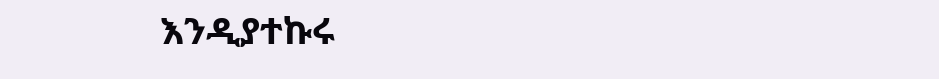እንዲያተኩሩ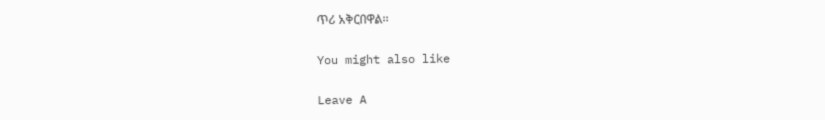ጥሪ አቅርበዋል፡፡

You might also like

Leave A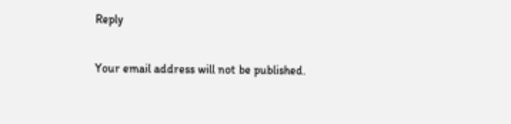Reply

Your email address will not be published.